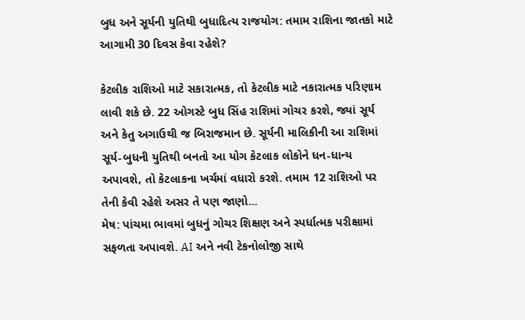બુધ અને સૂર્યની યુતિથી બુધાદિત્ય રાજયોગ: તમામ રાશિના જાતકો માટે આગામી 30 દિવસ કેવા રહેશે?

કેટલીક રાશિઓ માટે સકારાત્મક, તો કેટલીક માટે નકારાત્મક પરિણામ લાવી શકે છે. 22 ઓગસ્ટે બુધ સિંહ રાશિમાં ગોચર કરશે, જ્યાં સૂર્ય અને કેતુ અગાઉથી જ બિરાજમાન છે. સૂર્યની માલિકીની આ રાશિમાં સૂર્ય-બુધની યુતિથી બનતો આ યોગ કેટલાક લોકોને ધન-ધાન્ય અપાવશે, તો કેટલાકના ખર્ચમાં વધારો કરશે. તમામ 12 રાશિઓ પર તેની કેવી રહેશે અસર તે પણ જાણો...
મેષ: પાંચમા ભાવમાં બુધનું ગોચર શિક્ષણ અને સ્પર્ધાત્મક પરીક્ષામાં સફળતા અપાવશે. AI અને નવી ટેકનોલોજી સાથે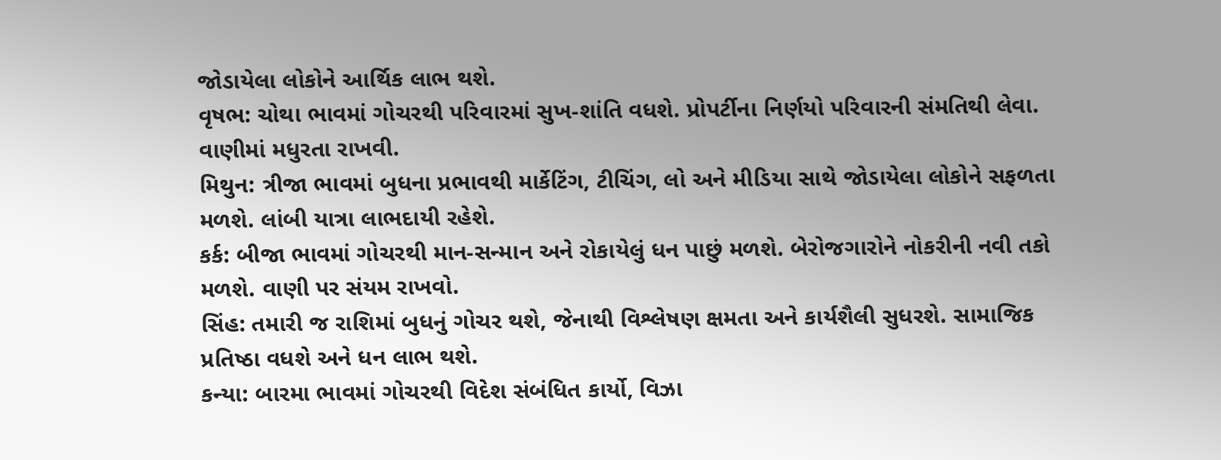જોડાયેલા લોકોને આર્થિક લાભ થશે.
વૃષભ: ચોથા ભાવમાં ગોચરથી પરિવારમાં સુખ-શાંતિ વધશે. પ્રોપર્ટીના નિર્ણયો પરિવારની સંમતિથી લેવા. વાણીમાં મધુરતા રાખવી.
મિથુન: ત્રીજા ભાવમાં બુધના પ્રભાવથી માર્કેટિંગ, ટીચિંગ, લો અને મીડિયા સાથે જોડાયેલા લોકોને સફળતા મળશે. લાંબી યાત્રા લાભદાયી રહેશે.
કર્ક: બીજા ભાવમાં ગોચરથી માન-સન્માન અને રોકાયેલું ધન પાછું મળશે. બેરોજગારોને નોકરીની નવી તકો મળશે. વાણી પર સંયમ રાખવો.
સિંહ: તમારી જ રાશિમાં બુધનું ગોચર થશે, જેનાથી વિશ્લેષણ ક્ષમતા અને કાર્યશૈલી સુધરશે. સામાજિક પ્રતિષ્ઠા વધશે અને ધન લાભ થશે.
કન્યા: બારમા ભાવમાં ગોચરથી વિદેશ સંબંધિત કાર્યો, વિઝા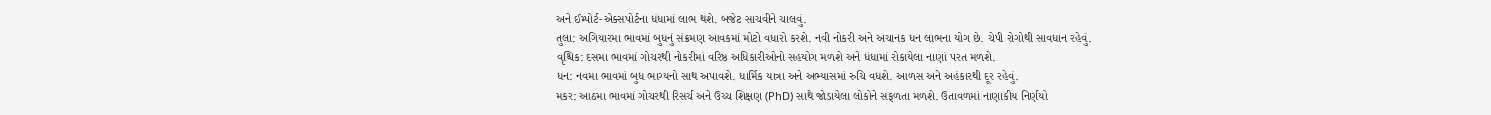અને ઈમ્પોર્ટ-એક્સપોર્ટના ધંધામાં લાભ થશે. બજેટ સાચવીને ચાલવું.
તુલા: અગિયારમા ભાવમાં બુધનું સંક્રમણ આવકમાં મોટો વધારો કરશે. નવી નોકરી અને અચાનક ધન લાભના યોગ છે. ચેપી રોગોથી સાવધાન રહેવું.
વૃશ્ચિક: દસમા ભાવમાં ગોચરથી નોકરીમાં વરિષ્ઠ અધિકારીઓનો સહયોગ મળશે અને ધંધામાં રોકાયેલા નાણાં પરત મળશે.
ધન: નવમા ભાવમાં બુધ ભાગ્યનો સાથ અપાવશે. ધાર્મિક યાત્રા અને અભ્યાસમાં રુચિ વધશે. આળસ અને અહંકારથી દૂર રહેવું.
મકર: આઠમા ભાવમાં ગોચરથી રિસર્ચ અને ઉચ્ચ શિક્ષણ (PhD) સાથે જોડાયેલા લોકોને સફળતા મળશે. ઉતાવળમાં નાણાકીય નિર્ણયો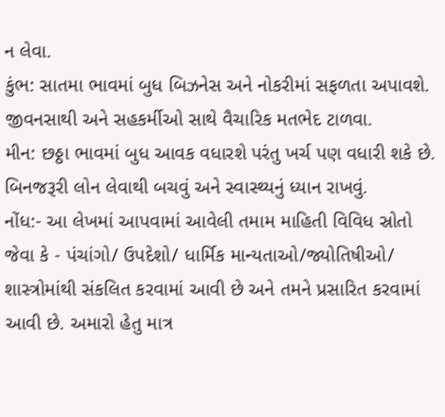ન લેવા.
કુંભ: સાતમા ભાવમાં બુધ બિઝનેસ અને નોકરીમાં સફળતા અપાવશે. જીવનસાથી અને સહકર્મીઓ સાથે વૈચારિક મતભેદ ટાળવા.
મીન: છઠ્ઠા ભાવમાં બુધ આવક વધારશે પરંતુ ખર્ચ પણ વધારી શકે છે. બિનજરૂરી લોન લેવાથી બચવું અને સ્વાસ્થ્યનું ધ્યાન રાખવું.
નોંધ:- આ લેખમાં આપવામાં આવેલી તમામ માહિતી વિવિધ સ્રોતો જેવા કે - પંચાંગો/ ઉપદેશો/ ધાર્મિક માન્યતાઓ/જ્યોતિષીઓ/ શાસ્ત્રોમાંથી સંકલિત કરવામાં આવી છે અને તમને પ્રસારિત કરવામાં આવી છે. અમારો હેતુ માત્ર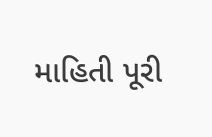માહિતી પૂરી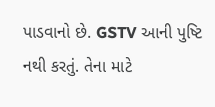પાડવાનો છે. GSTV આની પુષ્ટિ નથી કરતું. તેના માટે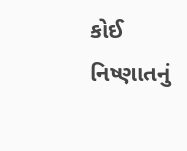કોઈ નિષ્ણાતનું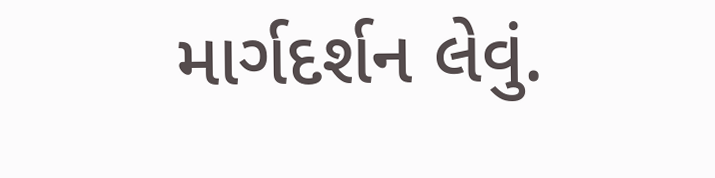માર્ગદર્શન લેવું.